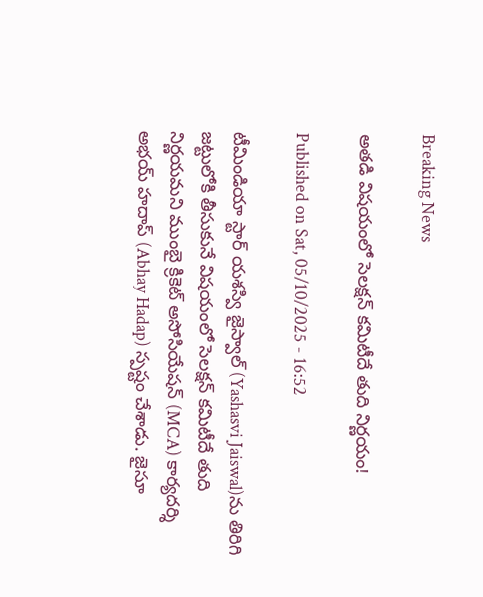Breaking News

అతడి విషయంలో సెలక్షన్‌ కమిటీదే తుది నిర్ణయం!

Published on Sat, 05/10/2025 - 16:52

టీమిండియా స్టార్‌ యశస్వి జైస్వాల్‌ (Yashasvi Jaiswal)ను తిరిగి జట్టులోకి తీసుకునే విషయంలో సెలక్షన్‌ కమిటీదే తుది నిర్ణయమని ముంబై క్రికెట్‌ అసోసియేషన్‌ (MCA) కార్యదర్శి అభయ్‌ హదాప్‌ (Abhay Hadap) స్పష్టం చేశాడు. జైసూ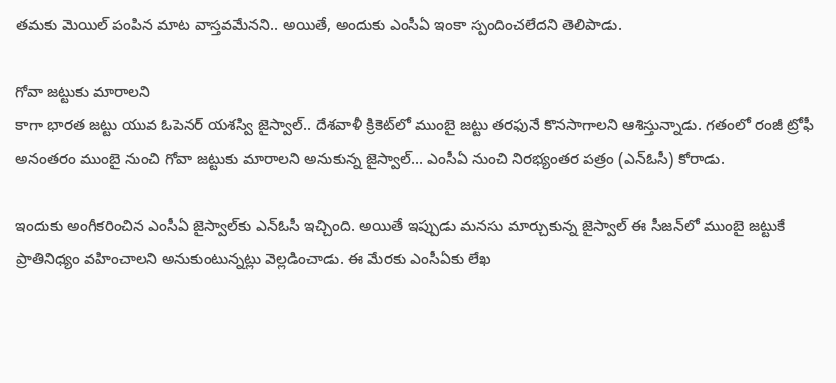తమకు మెయిల్‌ పంపిన మాట వాస్తవమేనని.. అయితే, అందుకు ఎంసీఏ ఇంకా స్పందించలేదని తెలిపాడు.

గోవా జట్టుకు మారాలని
కాగా భారత జట్టు యువ ఓపెనర్‌ యశస్వి జైస్వాల్‌.. దేశవాళీ క్రికెట్‌లో ముంబై జట్టు తరఫునే కొనసాగాలని ఆశిస్తున్నాడు. గతంలో రంజీ ట్రోఫీ అనంతరం ముంబై నుంచి గోవా జట్టుకు మారాలని అనుకున్న జైస్వాల్‌... ఎంసీఏ నుంచి నిరభ్యంతర పత్రం (ఎన్‌ఓసీ) కోరాడు.

ఇందుకు అంగీకరించిన ఎంసీఏ జైస్వాల్‌కు ఎన్‌ఓసీ ఇచ్చింది. అయితే ఇప్పుడు మనసు మార్చుకున్న జైస్వాల్‌ ఈ సీజన్‌లో ముంబై జట్టుకే ప్రాతినిధ్యం వహించాలని అనుకుంటున్నట్లు వెల్లడించాడు. ఈ మేరకు ఎంసీఏకు లేఖ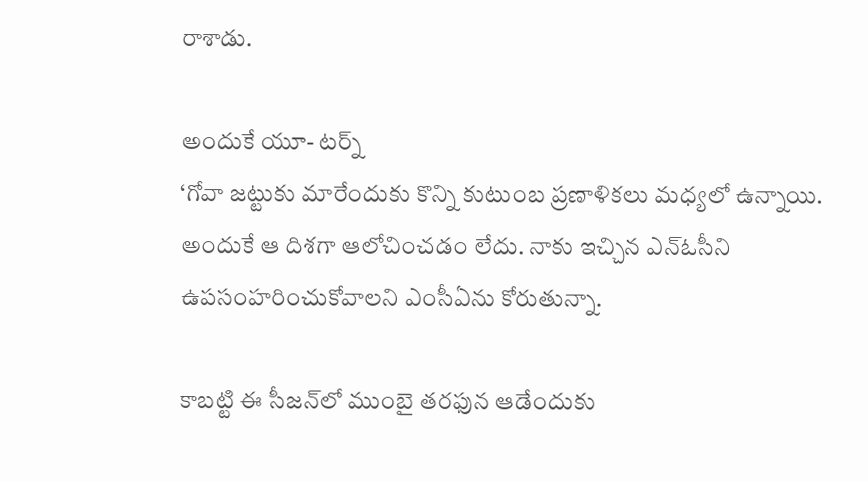రాశాడు.

అందుకే యూ- టర్న్‌
‘గోవా జట్టుకు మారేందుకు కొన్ని కుటుంబ ప్రణాళికలు మధ్యలో ఉన్నాయి. అందుకే ఆ దిశగా ఆలోచించడం లేదు. నాకు ఇచ్చిన ఎన్‌ఓసీని ఉపసంహరించుకోవాలని ఎంసీఏను కోరుతున్నా.

కాబట్టి ఈ సీజన్‌లో ముంబై తరఫున ఆడేందుకు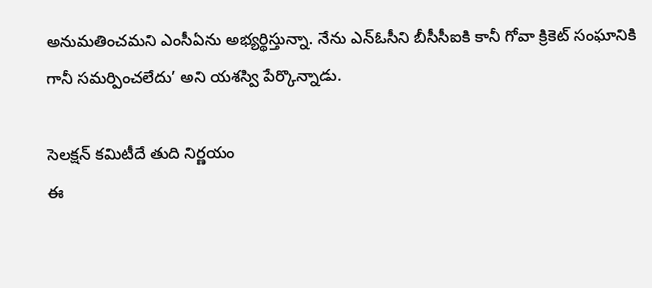అనుమతించమని ఎంసీఏను అభ్యర్థిస్తున్నా. నేను ఎన్‌ఓసీని బీసీసీఐకి కానీ గోవా క్రికెట్‌ సంఘానికి గానీ సమర్పించలేదు’ అని యశస్వి పేర్కొన్నాడు.

సెలక్షన్‌ కమిటీదే తుది నిర్ణయం
ఈ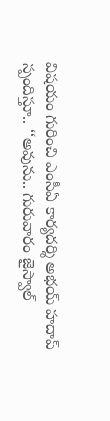విషయం గురించి ఎంసీఏ కార్యదర్శి అభయ్‌ హదాప్‌ స్పందిస్తూ.. ‘‘అవును.. గురువారం జైస్వాల్‌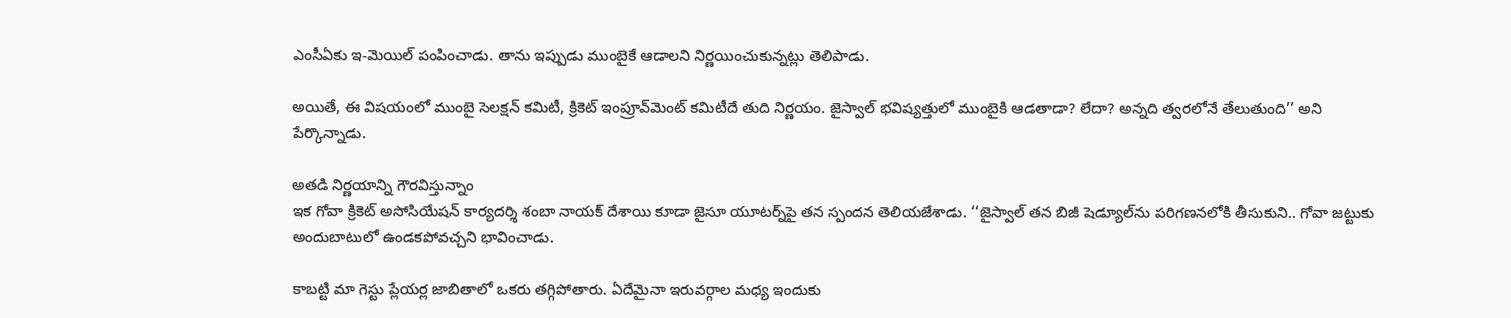ఎంసీఏకు ఇ-మెయిల్‌ పంపించాడు. తాను ఇప్పుడు ముంబైకే ఆడాలని నిర్ణయించుకున్నట్లు తెలిపాడు.

అయితే, ఈ విషయంలో ముంబై సెలక్షన్‌ కమిటీ, క్రికెట్‌ ఇంప్రూవ్‌మెంట్‌ కమిటీదే తుది నిర్ణయం. జైస్వాల్‌ భవిష్యత్తులో ముంబైకి ఆడతాడా? లేదా? అన్నది త్వరలోనే తేలుతుంది’’ అని పేర్కొన్నాడు.

అతడి నిర్ణయాన్ని గౌరవిస్తున్నాం
ఇక గోవా క్రికెట్‌ అసోసియేషన్‌ కార్యదర్శి శంబా నాయక్‌ దేశాయి కూడా జైసూ యూటర్న్‌పై తన స్పందన తెలియజేశాడు. ‘‘జైస్వాల్‌ తన బిజీ షెడ్యూల్‌ను పరిగణనలోకి తీసుకుని.. గోవా జట్టుకు అందుబాటులో ఉండకపోవచ్చని భావించాడు.

కాబట్టి మా గెస్టు ప్లేయర్ల జాబితాలో ఒకరు తగ్గిపోతారు. ఏదేమైనా ఇరువర్గాల మధ్య ఇందుకు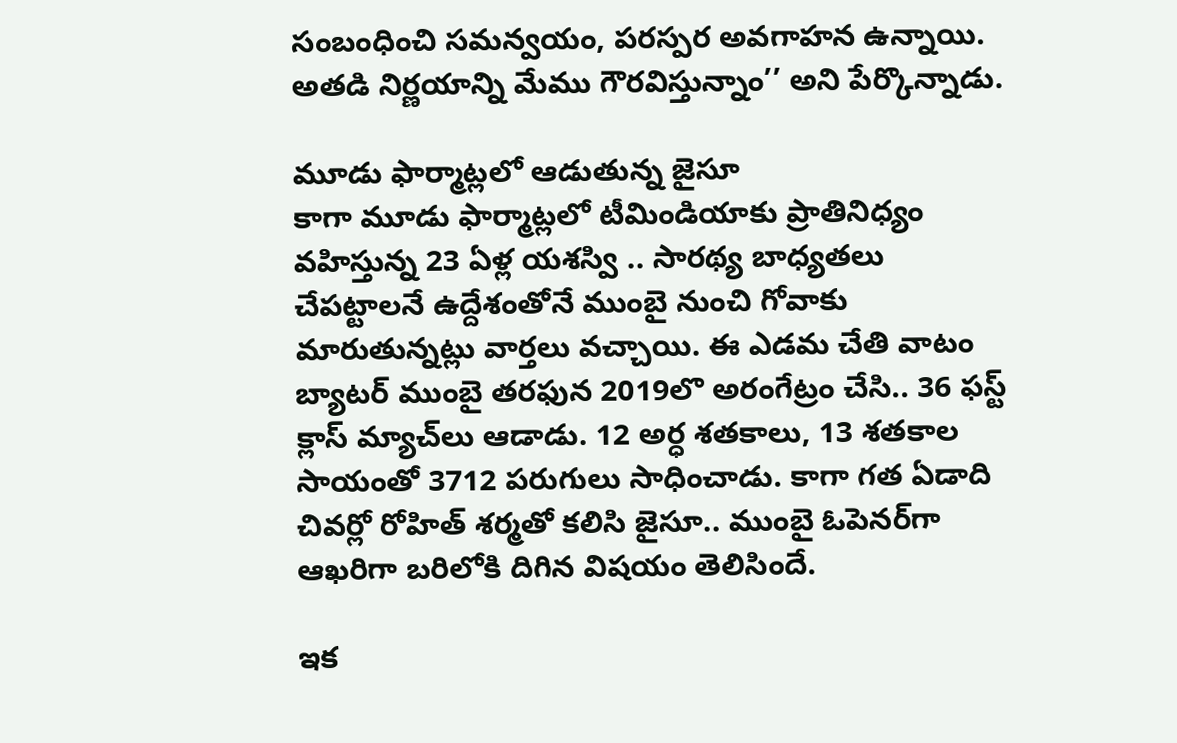సంబంధించి సమన్వయం, పరస్పర అవగాహన ఉన్నాయి. అతడి నిర్ణయాన్ని మేము గౌరవిస్తున్నాం’’ అని పేర్కొన్నాడు.

మూడు ఫార్మాట్లలో ఆడుతున్న జైసూ
కాగా మూడు ఫార్మాట్లలో టీమిండియాకు ప్రాతినిధ్యం వహిస్తున్న 23 ఏళ్ల యశస్వి .. సారథ్య బాధ్యతలు చేపట్టాలనే ఉద్దేశంతోనే ముంబై నుంచి గోవాకు మారుతున్నట్లు వార్తలు వచ్చాయి. ఈ ఎడమ చేతి వాటం బ్యాటర్‌ ముంబై తరఫున 2019లొ అరంగేట్రం చేసి.. 36 ఫస్ట్‌ క్లాస్‌ మ్యాచ్‌లు ఆడాడు. 12 అర్ధ శతకాలు, 13 శతకాల సాయంతో 3712 పరుగులు సాధించాడు. కాగా గత ఏడాది చివర్లో రోహిత్‌ శర్మతో కలిసి జైసూ.. ముంబై ఓపెనర్‌గా ఆఖరిగా బరిలోకి దిగిన విషయం తెలిసిందే.

ఇక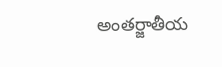అంతర్జాతీయ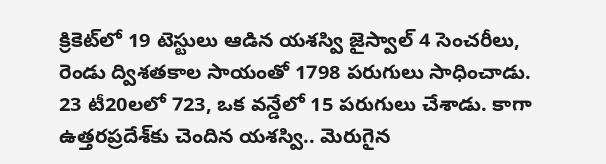క్రికెట్‌లో 19 టెస్టులు ఆడిన యశస్వి జైస్వాల్‌ 4 సెంచరీలు, రెండు ద్విశతకాల సాయంతో 1798 పరుగులు సాధించాడు. 23 టీ20లలో 723, ఒక వన్డేలో 15 పరుగులు చేశాడు. కాగా ఉత్తరప్రదేశ్‌కు చెందిన యశస్వి.. మెరుగైన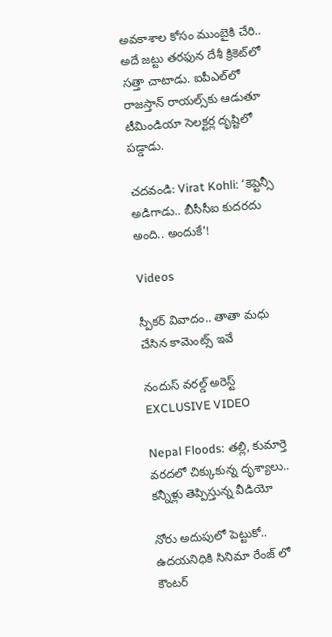అవకాశాల కోసం ముంబైకి చేరి.. అదే జట్టు తరఫున దేశీ క్రికెట్‌లో సత్తా చాటాడు. ఐపీఎల్‌లో రాజస్తాన్‌ రాయల్స్‌కు ఆడుతూ టీమిండియా సెలక్టర్ల దృష్టిలో పడ్డాడు.

చదవండి: Virat Kohli: ‘కెప్టెన్సీ అడిగాడు.. బీసీసీఐ కుదరదు అంది.. అందుకే’!

Videos

స్పీకర్ వివాదం.. తాతా మధు చేసిన కామెంట్స్ ఇవే

నందుస్ వరల్డ్ అరెస్ట్ EXCLUSIVE VIDEO

Nepal Floods: తల్లి, కుమార్తె వరదలో చిక్కుకున్న దృశ్యాలు.. కన్నీళ్లు తెప్పిస్తున్న వీడియో

నోరు అదుపులో పెట్టుకో.. ఉదయనిధికి సినిమా రేంజ్ లో కౌంటర్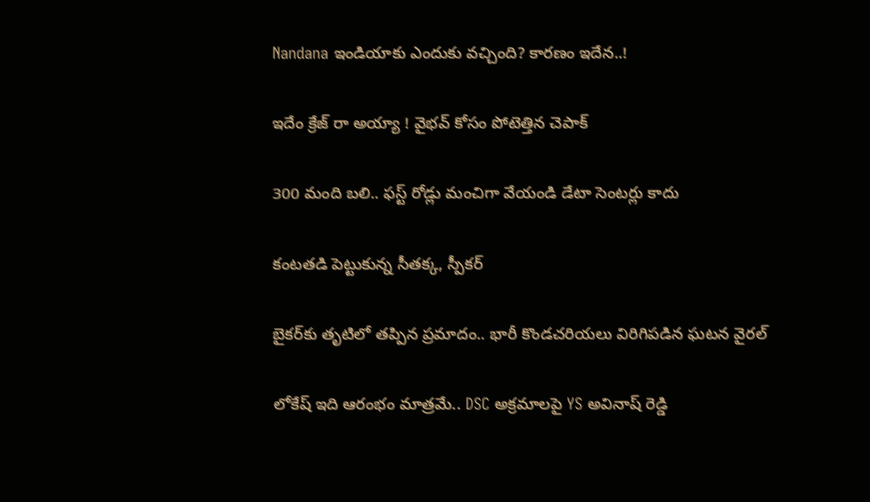Nandana ఇండియాకు ఎందుకు వచ్చింది? కారణం ఇదేన..!

ఇదేం క్రేజ్ రా అయ్యా ! వైభవ్ కోసం పోటెత్తిన చెపాక్

300 మంది బలి.. ఫస్ట్ రోడ్లు మంచిగా వేయండి డేటా సెంటర్లు కాదు

కంటతడి పెట్టుకున్న సీతక్క, స్పీకర్

బైకర్‌కు తృటిలో తప్పిన ప్రమాదం.. భారీ కొండచరియలు విరిగిపడిన ఘటన వైరల్

లోకేష్ ఇది ఆరంభం మాత్రమే.. DSC అక్రమాలపై YS అవినాష్ రెడ్డి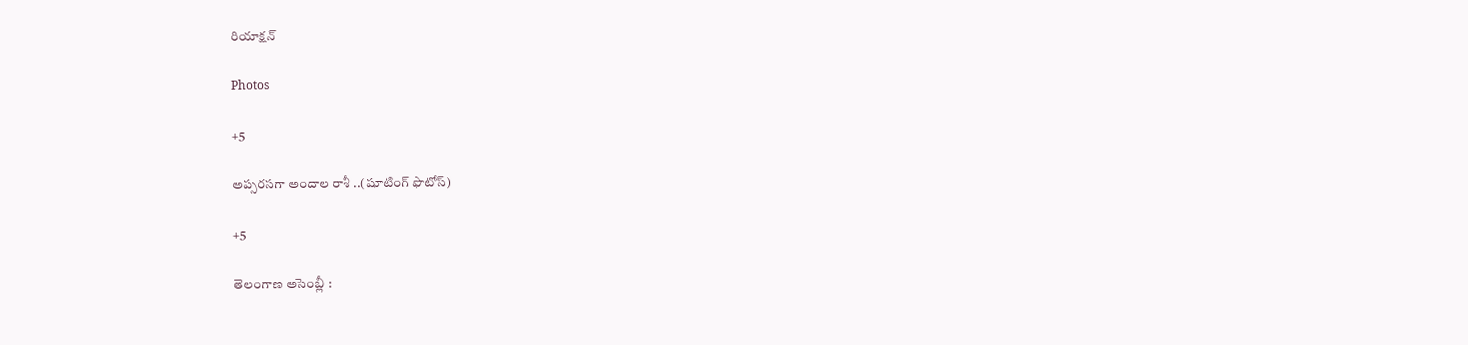రియాక్షన్

Photos

+5

అప్సరసగా అందాల రాశీ ..(షూటింగ్‌ ఫొటోస్‌)

+5

తెలంగాణ అసెం‍బ్లీ :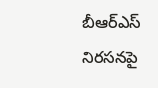బీఆర్‌ఎస్‌ నిరసనపై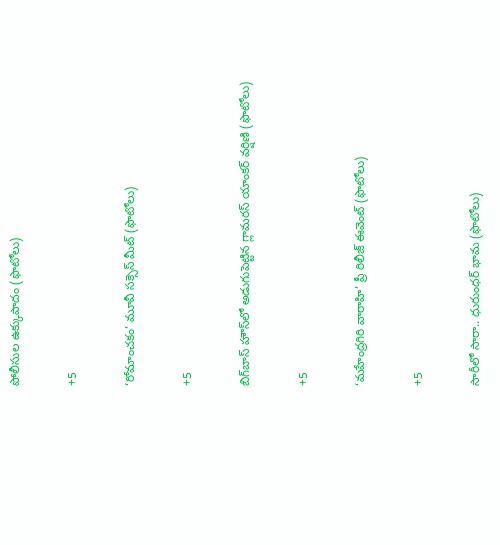పోలీసుల ఉక్కుపాదం (ఫొటోలు)

+5

‘రోమాంచకం’ మూవీ సక్సెస్ మీట్ (ఫొటోలు)

+5

బిగ్‌బాస్ హౌస్‌లో అడుగుపెట్టిన గ్లామరస్ యాంకర్ వర్షిణి (ఫొటోలు)

+5

‘మహేంద్రగిరి వారాహి’ ప్రీ రిలీజ్‌ ఈవెంట్‌ (ఫొటోలు)

+5

సారీలో సారా.. ధురుంధర్‌ భామ (ఫొటోలు)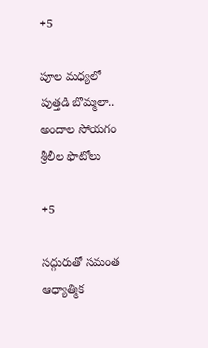+5

పూల మధ్యలో పుత్తడి బొమ్మలా.. అందాల సోయగం శ్రీలీల ఫొటోలు

+5

సద్గురుతో సమంత ఆధ్యాత్మిక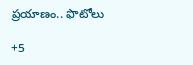ప్రయాణం.. ఫొటోలు

+5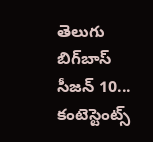తెలుగు బిగ్‌బాస్‌ సీజన్‌ 10... కంటెస్టెంట్స్‌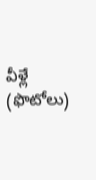వీళ్లే (ఫొటోలు)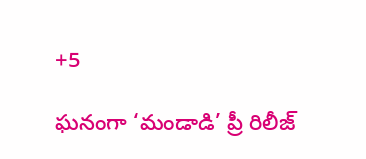+5

ఘనంగా ‘మండాడి’ ప్రీ రిలీజ్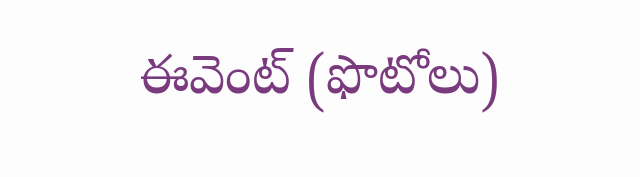ఈవెంట్ (ఫొటోలు)